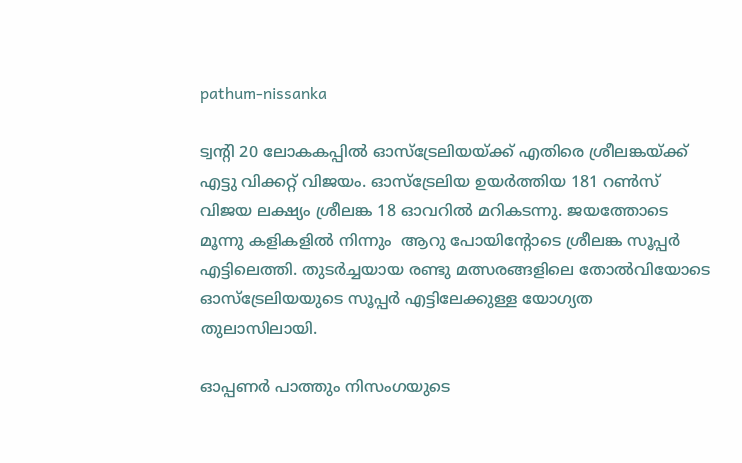pathum-nissanka

ട്വന്‍റി 20 ലോകകപ്പില്‍ ഓസ്ട്രേലിയയ്ക്ക് എതിരെ ശ്രീലങ്കയ്ക്ക് എട്ടു വിക്കറ്റ് വിജയം. ഓസ്ട്രേലിയ ഉയര്‍ത്തിയ 181 റണ്‍സ് വിജയ ലക്ഷ്യം ശ്രീലങ്ക 18 ഓവറില്‍ മറികടന്നു. ജയത്തോടെ മൂന്നു കളികളില്‍ നിന്നും  ആറു പോയിന്‍റോടെ ശ്രീലങ്ക സൂപ്പര്‍ എട്ടിലെത്തി. തുടര്‍ച്ചയായ രണ്ടു മത്സരങ്ങളിലെ തോല്‍വിയോടെ ഓസ്ട്രേലിയയുടെ സൂപ്പര്‍ എട്ടിലേക്കുള്ള യോഗ്യത തുലാസിലായി.

ഓപ്പണര്‍ പാത്തും നിസംഗയുടെ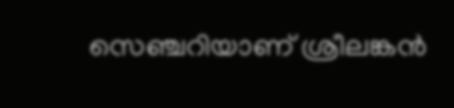സെഞ്ചറിയാണ് ശ്രീലങ്കന്‍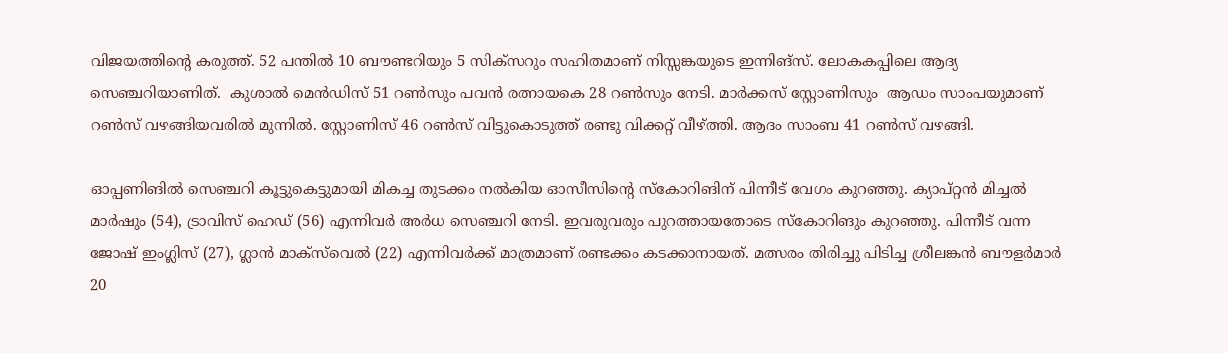വിജയത്തിന്‍റെ കരുത്ത്. 52 പന്തില്‍ 10 ബൗണ്ടറിയും 5 സിക്സറും സഹിതമാണ് നിസ്സങ്കയുടെ ഇന്നിങ്സ്. ലോകകപ്പിലെ ആദ്യ സെഞ്ചറിയാണിത്.  കുശാല്‍ മെന്‍ഡിസ് 51 റണ്‍സും പവന്‍ രത്നായകെ 28 റണ്‍സും നേടി. മാര്‍ക്കസ് സ്റ്റോണിസും  ആഡം സാംപയുമാണ് റണ്‍സ് വഴങ്ങിയവരില്‍ മുന്നില്‍. സ്റ്റോണിസ് 46 റണ്‍സ് വിട്ടുകൊടുത്ത് രണ്ടു വിക്കറ്റ് വീഴ്ത്തി. ആദം സാംബ 41 റണ്‍സ് വഴങ്ങി.

ഓപ്പണിങില്‍ സെഞ്ചറി കൂട്ടുകെട്ടുമായി മികച്ച തുടക്കം നല്‍കിയ ഓസീസിന്‍റെ സ്കോറിങിന് പിന്നീട് വേഗം കുറഞ്ഞു. ക്യാപ്റ്റന്‍ മിച്ചല്‍ മാര്‍ഷും (54), ട്രാവിസ് ഹെഡ് (56) എന്നിവര്‍ അര്‍ധ സെഞ്ചറി നേടി. ഇവരുവരും പുറത്തായതോടെ സ്കോറിങും കുറഞ്ഞു. പിന്നീട് വന്ന ജോഷ് ഇംഗ്ലിസ് (27), ഗ്ലാന്‍ മാക്സ്‍വെല്‍ (22) എന്നിവര്‍ക്ക് മാത്രമാണ് രണ്ടക്കം കടക്കാനായത്. മത്സരം തിരിച്ചു പിടിച്ച ശ്രീലങ്കന്‍ ബൗളര്‍മാര്‍ 20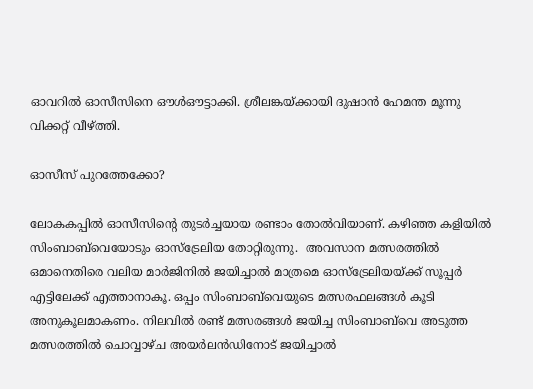ഓവറില്‍ ഓസീസിനെ ഔള്‍ഔട്ടാക്കി. ശ്രീലങ്കയ്ക്കായി ദുഷാൻ ഹേമന്ത മൂന്നു വിക്കറ്റ് വീഴ്ത്തി.

ഓസീസ് പുറത്തേക്കോ?

ലോകകപ്പില്‍ ഓസീസിന്‍റെ തുടര്‍ച്ചയായ രണ്ടാം തോല്‍വിയാണ്. കഴിഞ്ഞ കളിയില്‍ സിംബാബ്‍വെയോടും ഓസ്ട്രേലിയ തോറ്റിരുന്നു.  അവസാന മത്സരത്തില്‍ ഒമാനെതിരെ വലിയ മാര്‍ജിനില്‍ ജയിച്ചാല്‍ മാത്രമെ ഓസ്ട്രേലിയയ്ക്ക് സൂപ്പര്‍ എട്ടിലേക്ക് എത്താനാകൂ. ഒപ്പം സിംബാബ്‍വെയുടെ മത്സരഫലങ്ങള്‍ കൂടി അനുകൂലമാകണം. നിലവില്‍ രണ്ട് മത്സരങ്ങള്‍ ജയിച്ച സിംബാബ്‍വെ അടുത്ത മത്സരത്തില്‍ ചൊവ്വാഴ്ച അയര്‍ലന്‍ഡിനോട് ജയിച്ചാല്‍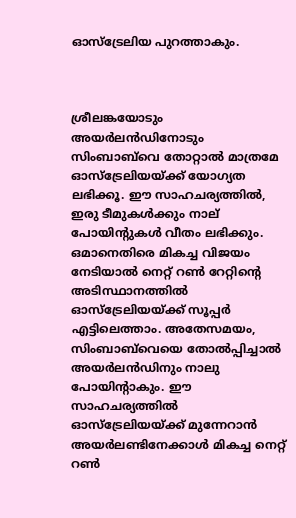ഓസ്ട്രേലിയ പുറത്താകും.



ശ്രീലങ്കയോടും അയർലൻഡിനോടും സിംബാബ്‌വെ തോറ്റാൽ മാത്രമേ ഓസ്‌ട്രേലിയയ്ക്ക് യോഗ്യത ലഭിക്കൂ. ഈ സാഹചര്യത്തിൽ, ഇരു ടീമുകൾക്കും നാല് പോയിന്റുകൾ വീതം ലഭിക്കും. ഒമാനെതിരെ മികച്ച വിജയം നേടിയാല്‍ നെറ്റ് റൺ റേറ്റിന്‍റെ അടിസ്ഥാനത്തില്‍ ഓസ്ട്രേലിയയ്ക്ക് സൂപ്പര്‍ എട്ടിലെത്താം. അതേസമയം, സിംബാബ്‌വെയെ തോൽപ്പിച്ചാൽ അയർലൻഡിനും നാലു പോയിന്‍റാകും. ഈ സാഹചര്യത്തില്‍ ഓസ്‌ട്രേലിയയ്ക്ക് മുന്നേറാന്‍ അയർലണ്ടിനേക്കാൾ മികച്ച നെറ്റ് റണ്‍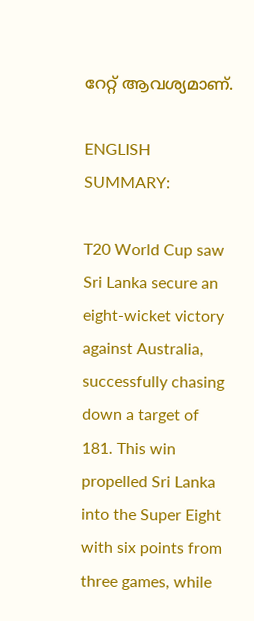റേറ്റ് ആവശ്യമാണ്.

ENGLISH SUMMARY:

T20 World Cup saw Sri Lanka secure an eight-wicket victory against Australia, successfully chasing down a target of 181. This win propelled Sri Lanka into the Super Eight with six points from three games, while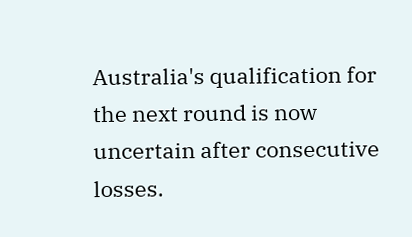Australia's qualification for the next round is now uncertain after consecutive losses.